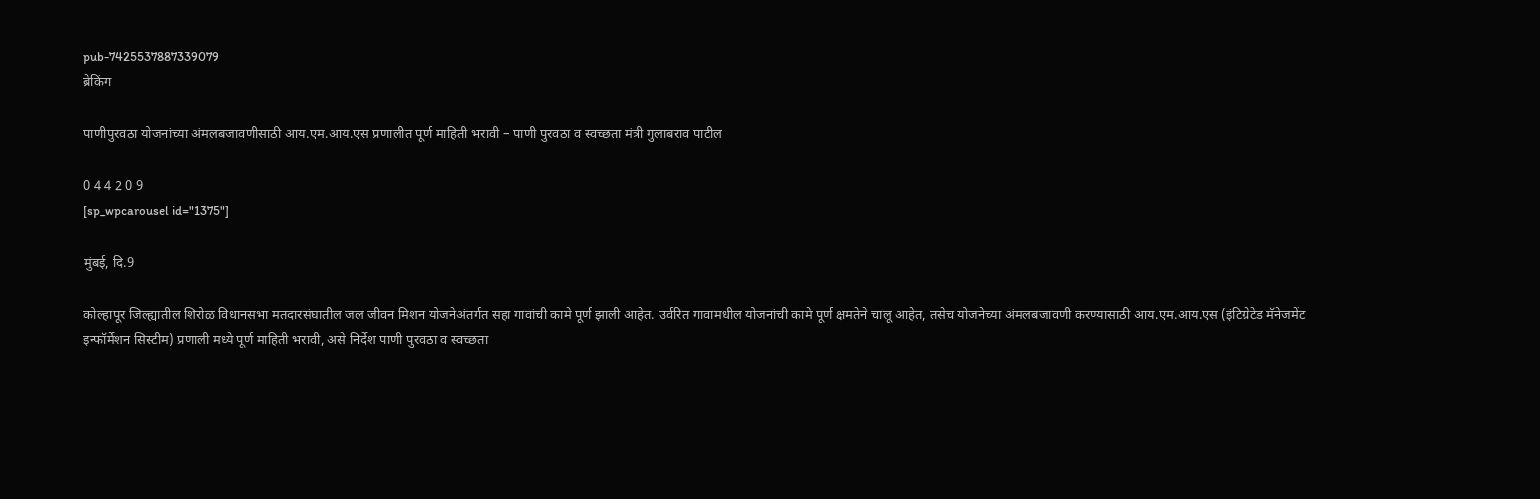pub-7425537887339079
ब्रेकिंग

पाणीपुरवठा योजनांच्या अंमलबजावणीसाठी आय.एम.आय.एस प्रणालीत पूर्ण माहिती भरावी – पाणी पुरवठा व स्वच्छता मंत्री गुलाबराव पाटील

0 4 4 2 0 9
[sp_wpcarousel id="1375"]

मुंबई, दि.9

कोल्हापूर जिल्ह्यातील शिरोळ विधानसभा मतदारसंघातील जल जीवन मिशन योजनेअंतर्गत सहा गावांची कामे पूर्ण झाली आहेत. उर्वरित गावामधील योजनांची कामे पूर्ण क्षमतेने चालू आहेत, तसेच योजनेच्या अंमलबजावणी करण्यासाठी आय.एम.आय.एस (इंटिग्रेटेड मॅनेजमेंट इन्फॉर्मेशन सिस्टीम) प्रणाली मध्ये पूर्ण माहिती भरावी, असे निर्देश पाणी पुरवठा व स्वच्छता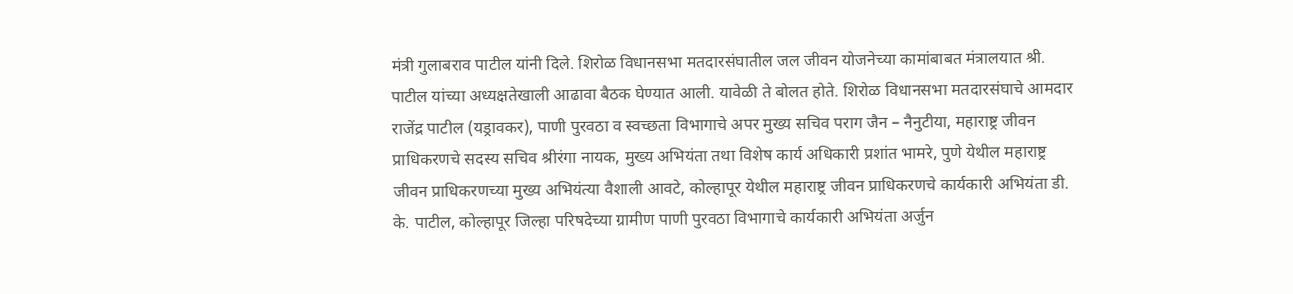मंत्री गुलाबराव पाटील यांनी दिले. शिरोळ विधानसभा मतदारसंघातील जल जीवन योजनेच्या कामांबाबत मंत्रालयात श्री. पाटील यांच्या अध्यक्षतेखाली आढावा बैठक घेण्यात आली. यावेळी ते बोलत होते. शिरोळ विधानसभा मतदारसंघाचे आमदार राजेंद्र पाटील (यड्रावकर), पाणी पुरवठा व स्वच्छता विभागाचे अपर मुख्य सचिव पराग जैन – नैनुटीया, महाराष्ट्र जीवन प्राधिकरणचे सदस्य सचिव श्रीरंगा नायक, मुख्य अभियंता तथा विशेष कार्य अधिकारी प्रशांत भामरे, पुणे येथील महाराष्ट्र जीवन प्राधिकरणच्या मुख्य अभियंत्या वैशाली आवटे, कोल्हापूर येथील महाराष्ट्र जीवन प्राधिकरणचे कार्यकारी अभियंता डी. के. पाटील, कोल्हापूर जिल्हा परिषदेच्या ग्रामीण पाणी पुरवठा विभागाचे कार्यकारी अभियंता अर्जुन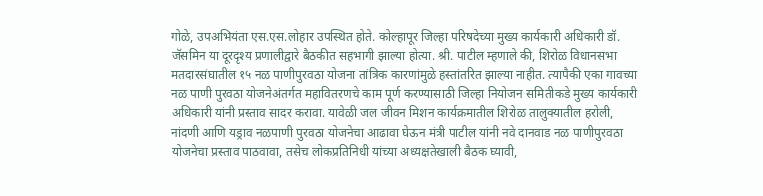गोळे, उपअभियंता एस.एस.लोहार उपस्थित होते. कोल्हापूर जिल्हा परिषदेच्या मुख्य कार्यकारी अधिकारी डॉ. जॅसमिन या दूरदृश्य प्रणालीद्वारे बैठकीत सहभागी झाल्या होत्या. श्री. पाटील म्हणाले की, शिरोळ विधानसभा मतदारसंघातील १५ नळ पाणीपुरवठा योजना तांत्रिक कारणांमुळे हस्तांतरित झाल्या नाहीत. त्यापैकी एका गावच्या नळ पाणी पुरवठा योजनेअंतर्गत महावितरणचे काम पूर्ण करण्यासाठी जिल्हा नियोजन समितीकडे मुख्य कार्यकारी अधिकारी यांनी प्रस्ताव सादर करावा. यावेळी जल जीवन मिशन कार्यक्रमातील शिरोळ तालुक्यातील हरोली, नांदणी आणि यड्राव नळपाणी पुरवठा योजनेचा आढावा घेऊन मंत्री पाटील यांनी नवे दानवाड नळ पाणीपुरवठा योजनेचा प्रस्ताव पाठवावा, तसेच लोकप्रतिनिधी यांच्या अध्यक्षतेखाली बैठक घ्यावी,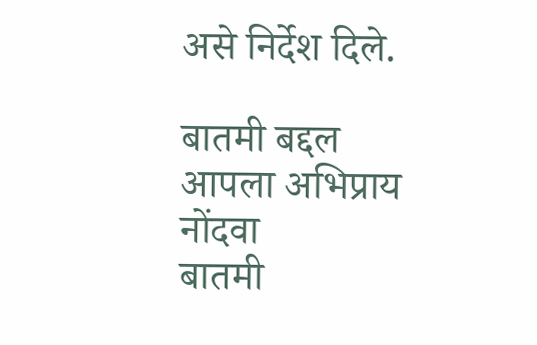असे निर्देश दिले.

बातमी बद्दल आपला अभिप्राय नोंदवा
बातमी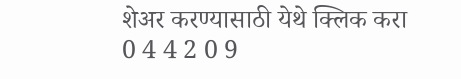शेअर करण्यासाठी येथे क्लिक करा
0 4 4 2 0 9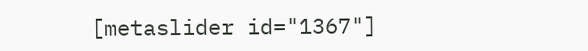[metaslider id="1367"]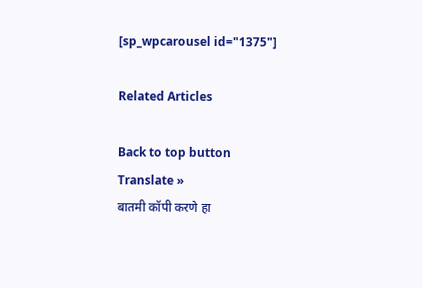[sp_wpcarousel id="1375"]

Related Articles

Back to top button
Translate »
बातमी कॉपी करणे हा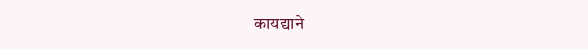कायद्याने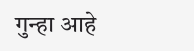गुन्हा आहे